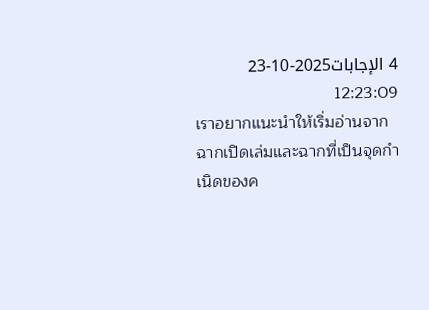4 الإجابات2025-10-23 12:23:09
เราอยากแนะนำให้เริ่มอ่านจากฉากเปิดเล่มและฉากที่เป็นจุดกำเนิดของค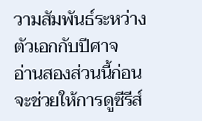วามสัมพันธ์ระหว่างตัวเอกกับปีศาจ
อ่านสองส่วนนี้ก่อนจะช่วยให้การดูซีรีส์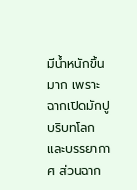มีน้ำหนักขึ้นมาก เพราะฉากเปิดมักปูบริบทโลกและบรรยากาศ ส่วนฉาก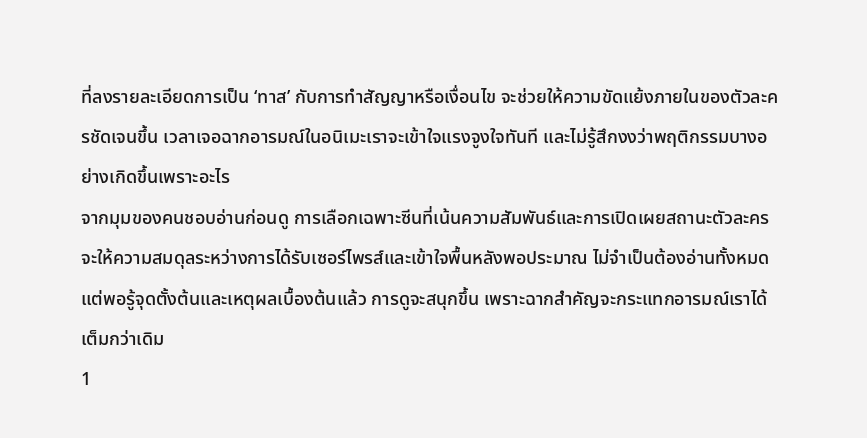ที่ลงรายละเอียดการเป็น ‘ทาส’ กับการทำสัญญาหรือเงื่อนไข จะช่วยให้ความขัดแย้งภายในของตัวละครชัดเจนขึ้น เวลาเจอฉากอารมณ์ในอนิเมะเราจะเข้าใจแรงจูงใจทันที และไม่รู้สึกงงว่าพฤติกรรมบางอย่างเกิดขึ้นเพราะอะไร
จากมุมของคนชอบอ่านก่อนดู การเลือกเฉพาะซีนที่เน้นความสัมพันธ์และการเปิดเผยสถานะตัวละครจะให้ความสมดุลระหว่างการได้รับเซอร์ไพรส์และเข้าใจพื้นหลังพอประมาณ ไม่จำเป็นต้องอ่านทั้งหมด แต่พอรู้จุดตั้งต้นและเหตุผลเบื้องต้นแล้ว การดูจะสนุกขึ้น เพราะฉากสำคัญจะกระแทกอารมณ์เราได้เต็มกว่าเดิม
1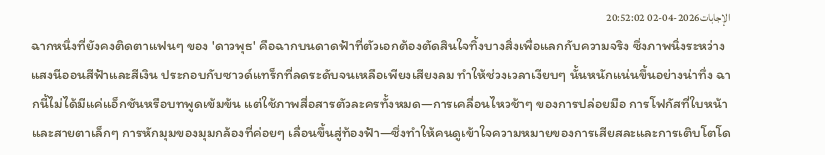الإجابات2026-04-02 20:52:02
ฉากหนึ่งที่ยังคงติดตาแฟนๆ ของ 'ดาวพุธ' คือฉากบนดาดฟ้าที่ตัวเอกต้องตัดสินใจทิ้งบางสิ่งเพื่อแลกกับความจริง ซึ่งภาพนิ่งระหว่างแสงนีออนสีฟ้าและสีเงิน ประกอบกับซาวด์แทร็กที่ลดระดับจนเหลือเพียงเสียงลม ทำให้ช่วงเวลาเงียบๆ นั้นหนักแน่นขึ้นอย่างน่าทึ่ง ฉากนี้ไม่ได้มีแค่แอ็กชันหรือบทพูดเข้มข้น แต่ใช้ภาพสื่อสารตัวละครทั้งหมด—การเคลื่อนไหวช้าๆ ของการปล่อยมือ การโฟกัสที่ใบหน้าและสายตาเล็กๆ การหักมุมของมุมกล้องที่ค่อยๆ เลื่อนขึ้นสู่ท้องฟ้า—ซึ่งทำให้คนดูเข้าใจความหมายของการเสียสละและการเติบโตโด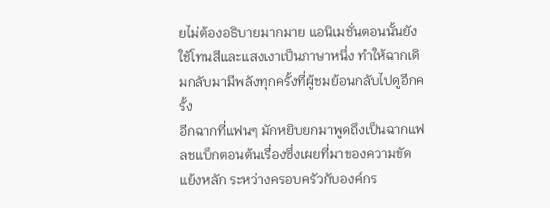ยไม่ต้องอธิบายมากมาย แอนิเมชั่นตอนนั้นยังใช้โทนสีและแสงเงาเป็นภาษาหนึ่ง ทำให้ฉากเดิมกลับมามีพลังทุกครั้งที่ผู้ชมย้อนกลับไปดูอีกครั้ง
อีกฉากที่แฟนๆ มักหยิบยกมาพูดถึงเป็นฉากแฟลชแบ็กตอนต้นเรื่องซึ่งเผยที่มาของความขัดแย้งหลัก ระหว่างครอบครัวกับองค์กร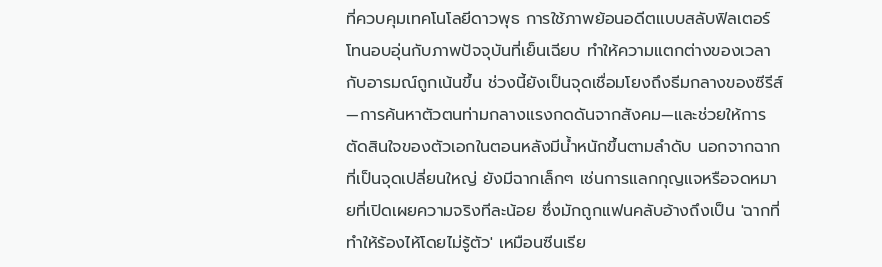ที่ควบคุมเทคโนโลยีดาวพุธ การใช้ภาพย้อนอดีตแบบสลับฟิลเตอร์โทนอบอุ่นกับภาพปัจจุบันที่เย็นเฉียบ ทำให้ความแตกต่างของเวลากับอารมณ์ถูกเน้นขึ้น ช่วงนี้ยังเป็นจุดเชื่อมโยงถึงธีมกลางของซีรีส์—การค้นหาตัวตนท่ามกลางแรงกดดันจากสังคม—และช่วยให้การตัดสินใจของตัวเอกในตอนหลังมีน้ำหนักขึ้นตามลำดับ นอกจากฉากที่เป็นจุดเปลี่ยนใหญ่ ยังมีฉากเล็กๆ เช่นการแลกกุญแจหรือจดหมายที่เปิดเผยความจริงทีละน้อย ซึ่งมักถูกแฟนคลับอ้างถึงเป็น 'ฉากที่ทำให้ร้องไห้โดยไม่รู้ตัว' เหมือนซีนเรีย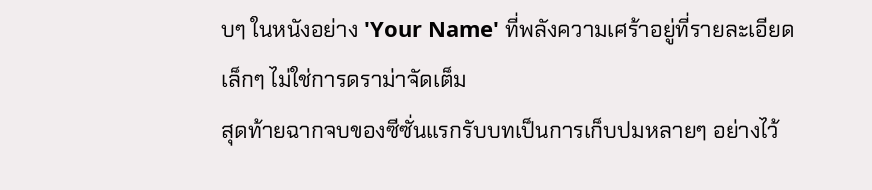บๆ ในหนังอย่าง 'Your Name' ที่พลังความเศร้าอยู่ที่รายละเอียดเล็กๆ ไม่ใช่การดราม่าจัดเต็ม
สุดท้ายฉากจบของซีซั่นแรกรับบทเป็นการเก็บปมหลายๆ อย่างไว้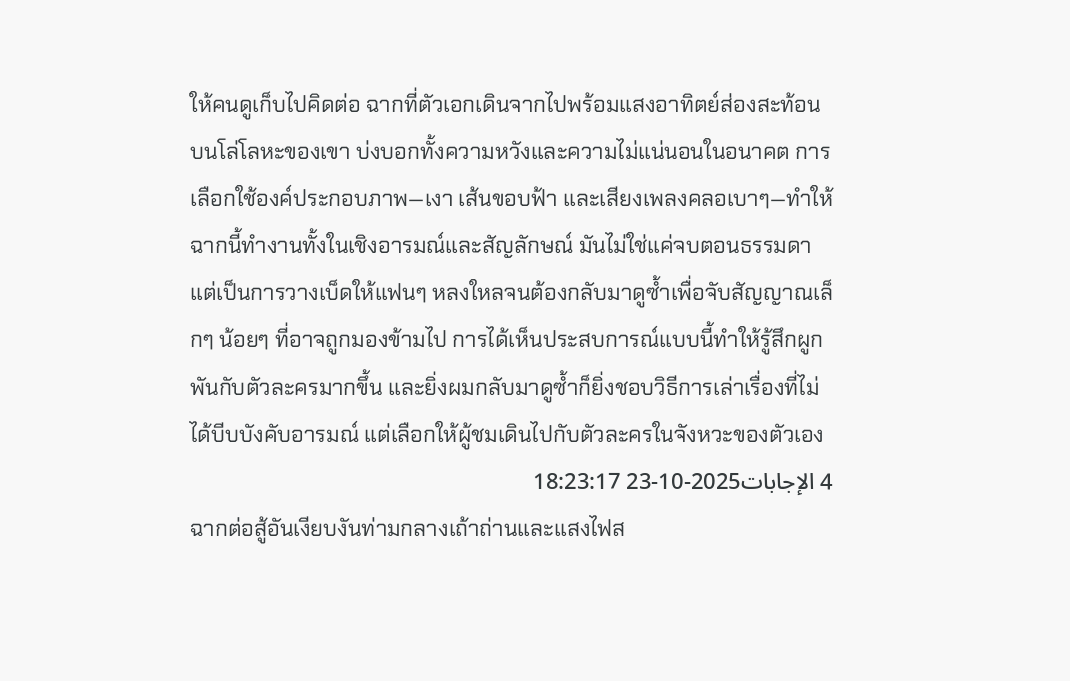ให้คนดูเก็บไปคิดต่อ ฉากที่ตัวเอกเดินจากไปพร้อมแสงอาทิตย์ส่องสะท้อนบนโล่โลหะของเขา บ่งบอกทั้งความหวังและความไม่แน่นอนในอนาคต การเลือกใช้องค์ประกอบภาพ—เงา เส้นขอบฟ้า และเสียงเพลงคลอเบาๆ—ทำให้ฉากนี้ทำงานทั้งในเชิงอารมณ์และสัญลักษณ์ มันไม่ใช่แค่จบตอนธรรมดา แต่เป็นการวางเบ็ดให้แฟนๆ หลงใหลจนต้องกลับมาดูซ้ำเพื่อจับสัญญาณเล็กๆ น้อยๆ ที่อาจถูกมองข้ามไป การได้เห็นประสบการณ์แบบนี้ทำให้รู้สึกผูกพันกับตัวละครมากขึ้น และยิ่งผมกลับมาดูซ้ำก็ยิ่งชอบวิธีการเล่าเรื่องที่ไม่ได้บีบบังคับอารมณ์ แต่เลือกให้ผู้ชมเดินไปกับตัวละครในจังหวะของตัวเอง
4 الإجابات2025-10-23 18:23:17
ฉากต่อสู้อันเงียบงันท่ามกลางเถ้าถ่านและแสงไฟส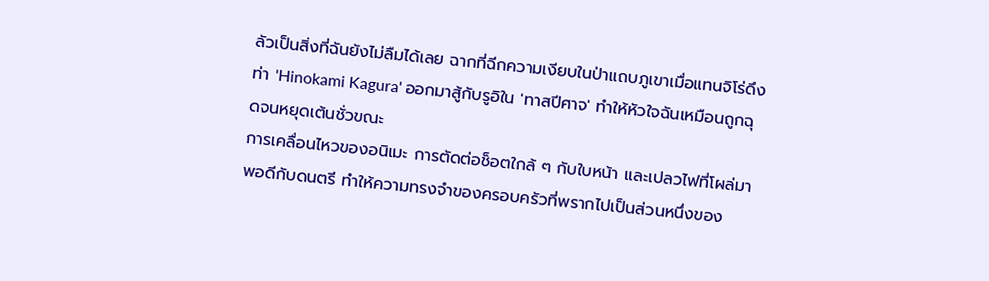ลัวเป็นสิ่งที่ฉันยังไม่ลืมได้เลย ฉากที่ฉีกความเงียบในป่าแถบภูเขาเมื่อแทนจิโร่ดึงท่า 'Hinokami Kagura' ออกมาสู้กับรูอิใน 'ทาสปีศาจ' ทำให้หัวใจฉันเหมือนถูกฉุดจนหยุดเต้นชั่วขณะ
การเคลื่อนไหวของอนิเมะ การตัดต่อช็อตใกล้ ๆ กับใบหน้า และเปลวไฟที่โผล่มาพอดีกับดนตรี ทำให้ความทรงจำของครอบครัวที่พรากไปเป็นส่วนหนึ่งของ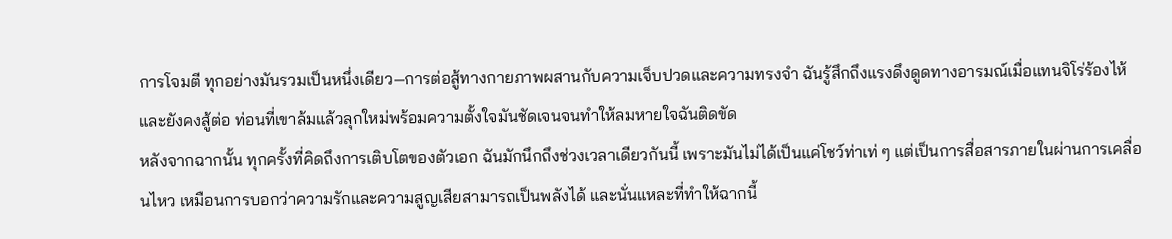การโจมตี ทุกอย่างมันรวมเป็นหนึ่งเดียว—การต่อสู้ทางกายภาพผสานกับความเจ็บปวดและความทรงจำ ฉันรู้สึกถึงแรงดึงดูดทางอารมณ์เมื่อแทนจิโร่ร้องไห้และยังคงสู้ต่อ ท่อนที่เขาล้มแล้วลุกใหม่พร้อมความตั้งใจมันชัดเจนจนทำให้ลมหายใจฉันติดขัด
หลังจากฉากนั้น ทุกครั้งที่คิดถึงการเติบโตของตัวเอก ฉันมักนึกถึงช่วงเวลาเดียวกันนี้ เพราะมันไม่ได้เป็นแค่โชว์ท่าเท่ ๆ แต่เป็นการสื่อสารภายในผ่านการเคลื่อนไหว เหมือนการบอกว่าความรักและความสูญเสียสามารถเป็นพลังได้ และนั่นแหละที่ทำให้ฉากนี้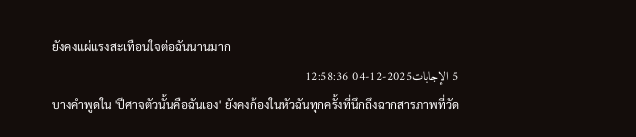ยังคงแผ่แรงสะเทือนใจต่อฉันนานมาก
5 الإجابات2025-12-04 12:58:36
บางคำพูดใน 'ปีศาจตัวนั้นคือฉันเอง' ยังคงก้องในหัวฉันทุกครั้งที่นึกถึงฉากสารภาพที่วัด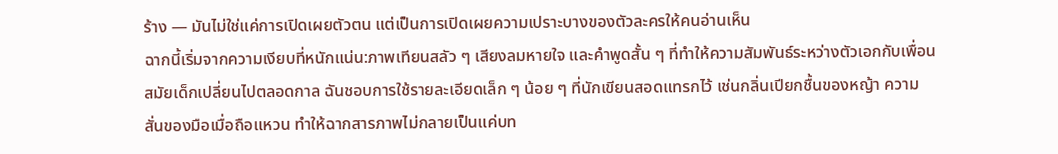ร้าง — มันไม่ใช่แค่การเปิดเผยตัวตน แต่เป็นการเปิดเผยความเปราะบางของตัวละครให้คนอ่านเห็น
ฉากนี้เริ่มจากความเงียบที่หนักแน่น:ภาพเทียนสลัว ๆ เสียงลมหายใจ และคำพูดสั้น ๆ ที่ทำให้ความสัมพันธ์ระหว่างตัวเอกกับเพื่อนสมัยเด็กเปลี่ยนไปตลอดกาล ฉันชอบการใช้รายละเอียดเล็ก ๆ น้อย ๆ ที่นักเขียนสอดแทรกไว้ เช่นกลิ่นเปียกชื้นของหญ้า ความสั่นของมือเมื่อถือแหวน ทำให้ฉากสารภาพไม่กลายเป็นแค่บท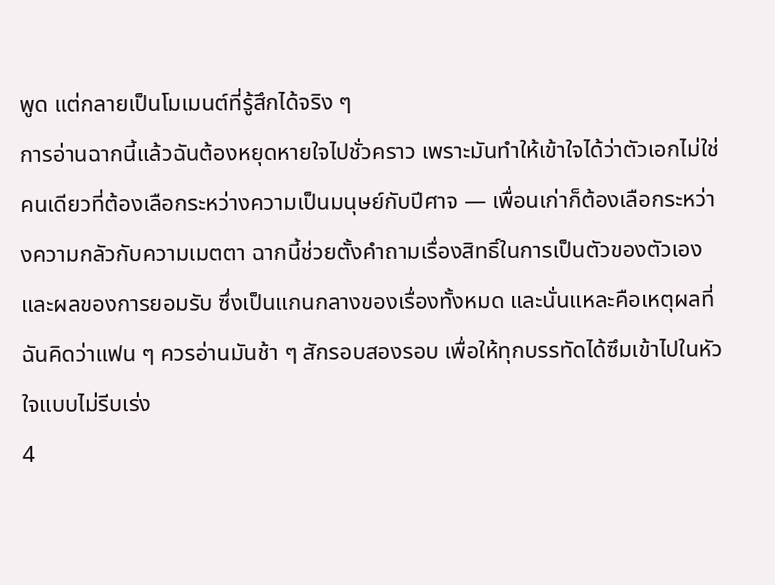พูด แต่กลายเป็นโมเมนต์ที่รู้สึกได้จริง ๆ
การอ่านฉากนี้แล้วฉันต้องหยุดหายใจไปชั่วคราว เพราะมันทำให้เข้าใจได้ว่าตัวเอกไม่ใช่คนเดียวที่ต้องเลือกระหว่างความเป็นมนุษย์กับปีศาจ — เพื่อนเก่าก็ต้องเลือกระหว่างความกลัวกับความเมตตา ฉากนี้ช่วยตั้งคำถามเรื่องสิทธิ์ในการเป็นตัวของตัวเองและผลของการยอมรับ ซึ่งเป็นแกนกลางของเรื่องทั้งหมด และนั่นแหละคือเหตุผลที่ฉันคิดว่าแฟน ๆ ควรอ่านมันช้า ๆ สักรอบสองรอบ เพื่อให้ทุกบรรทัดได้ซึมเข้าไปในหัวใจแบบไม่รีบเร่ง
4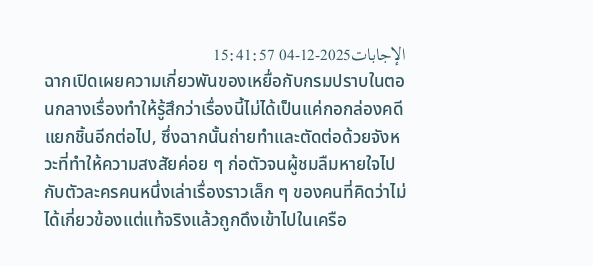الإجابات2025-12-04 15:41:57
ฉากเปิดเผยความเกี่ยวพันของเหยื่อกับกรมปราบในตอนกลางเรื่องทำให้รู้สึกว่าเรื่องนี้ไม่ได้เป็นแค่กอกล่องคดีแยกชิ้นอีกต่อไป, ซึ่งฉากนั้นถ่ายทำและตัดต่อด้วยจังหวะที่ทำให้ความสงสัยค่อย ๆ ก่อตัวจนผู้ชมลืมหายใจไปกับตัวละครคนหนึ่งเล่าเรื่องราวเล็ก ๆ ของคนที่คิดว่าไม่ได้เกี่ยวข้องแต่แท้จริงแล้วถูกดึงเข้าไปในเครือ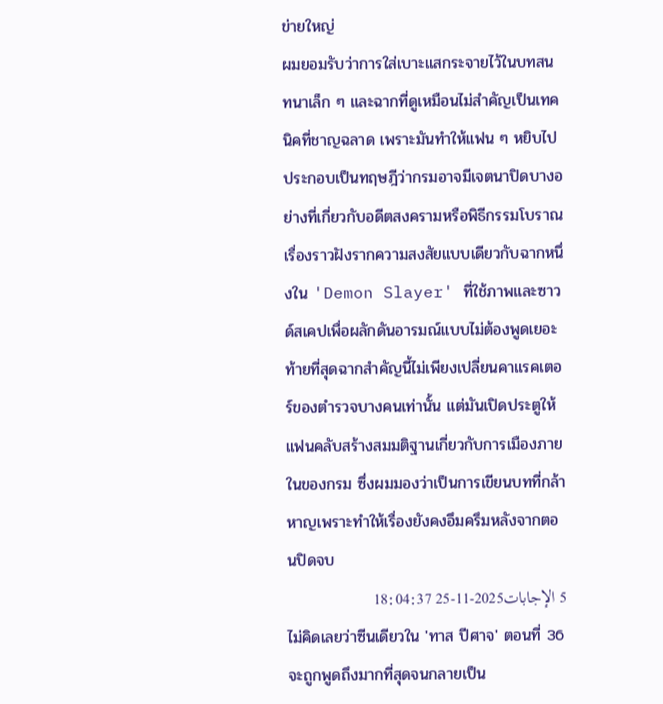ข่ายใหญ่
ผมยอมรับว่าการใส่เบาะแสกระจายไว้ในบทสนทนาเล็ก ๆ และฉากที่ดูเหมือนไม่สำคัญเป็นเทคนิคที่ชาญฉลาด เพราะมันทำให้แฟน ๆ หยิบไปประกอบเป็นทฤษฎีว่ากรมอาจมีเจตนาปิดบางอย่างที่เกี่ยวกับอดีตสงครามหรือพิธีกรรมโบราณ เรื่องราวฝังรากความสงสัยแบบเดียวกับฉากหนึ่งใน 'Demon Slayer' ที่ใช้ภาพและซาวด์สเคปเพื่อผลักดันอารมณ์แบบไม่ต้องพูดเยอะ
ท้ายที่สุดฉากสำคัญนี้ไม่เพียงเปลี่ยนคาแรคเตอร์ของตำรวจบางคนเท่านั้น แต่มันเปิดประตูให้แฟนคลับสร้างสมมติฐานเกี่ยวกับการเมืองภายในของกรม ซึ่งผมมองว่าเป็นการเขียนบทที่กล้าหาญเพราะทำให้เรื่องยังคงอึมครึมหลังจากตอนปิดจบ
5 الإجابات2025-11-25 18:04:37
ไม่คิดเลยว่าซีนเดียวใน 'ทาส ปีศาจ' ตอนที่ 36 จะถูกพูดถึงมากที่สุดจนกลายเป็น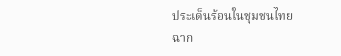ประเด็นร้อนในชุมชนไทย
ฉาก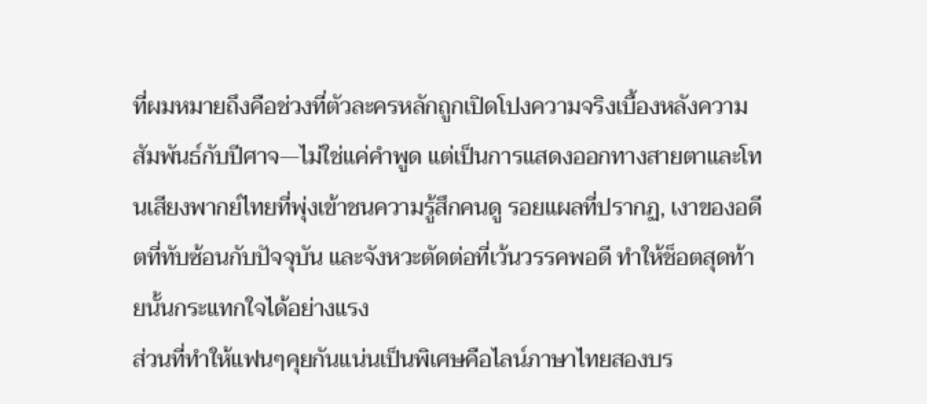ที่ผมหมายถึงคือช่วงที่ตัวละครหลักถูกเปิดโปงความจริงเบื้องหลังความสัมพันธ์กับปีศาจ—ไม่ใช่แค่คำพูด แต่เป็นการแสดงออกทางสายตาและโทนเสียงพากย์ไทยที่พุ่งเข้าชนความรู้สึกคนดู รอยแผลที่ปรากฏ, เงาของอดีตที่ทับซ้อนกับปัจจุบัน และจังหวะตัดต่อที่เว้นวรรคพอดี ทำให้ช็อตสุดท้ายนั้นกระแทกใจได้อย่างแรง
ส่วนที่ทำให้แฟนๆคุยกันแน่นเป็นพิเศษคือไลน์ภาษาไทยสองบร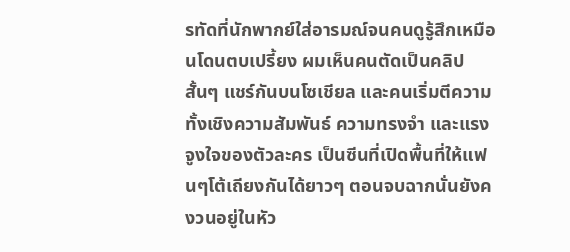รทัดที่นักพากย์ใส่อารมณ์จนคนดูรู้สึกเหมือนโดนตบเปรี้ยง ผมเห็นคนตัดเป็นคลิปสั้นๆ แชร์กันบนโซเชียล และคนเริ่มตีความทั้งเชิงความสัมพันธ์ ความทรงจำ และแรงจูงใจของตัวละคร เป็นซีนที่เปิดพื้นที่ให้แฟนๆโต้เถียงกันได้ยาวๆ ตอนจบฉากนั่นยังคงวนอยู่ในหัว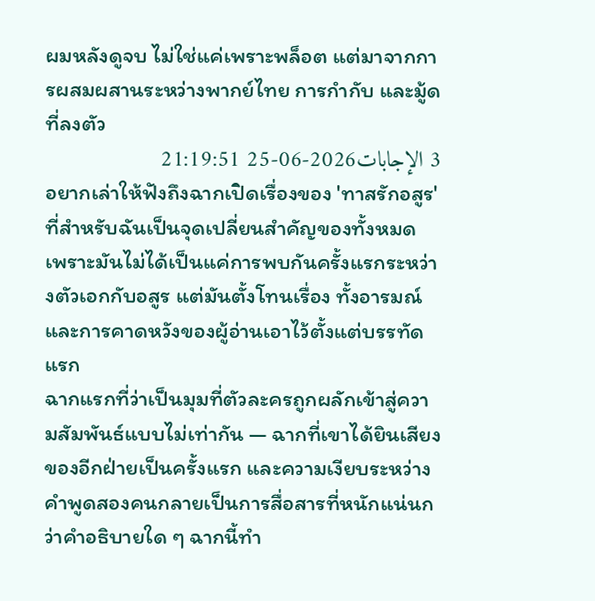ผมหลังดูจบ ไม่ใช่แค่เพราะพล็อต แต่มาจากการผสมผสานระหว่างพากย์ไทย การกำกับ และมู้ดที่ลงตัว
3 الإجابات2026-06-25 21:19:51
อยากเล่าให้ฟังถึงฉากเปิดเรื่องของ 'ทาสรักอสูร' ที่สำหรับฉันเป็นจุดเปลี่ยนสำคัญของทั้งหมด เพราะมันไม่ได้เป็นแค่การพบกันครั้งแรกระหว่างตัวเอกกับอสูร แต่มันตั้งโทนเรื่อง ทั้งอารมณ์และการคาดหวังของผู้อ่านเอาไว้ตั้งแต่บรรทัดแรก
ฉากแรกที่ว่าเป็นมุมที่ตัวละครถูกผลักเข้าสู่ความสัมพันธ์แบบไม่เท่ากัน — ฉากที่เขาได้ยินเสียงของอีกฝ่ายเป็นครั้งแรก และความเงียบระหว่างคำพูดสองคนกลายเป็นการสื่อสารที่หนักแน่นกว่าคำอธิบายใด ๆ ฉากนี้ทำ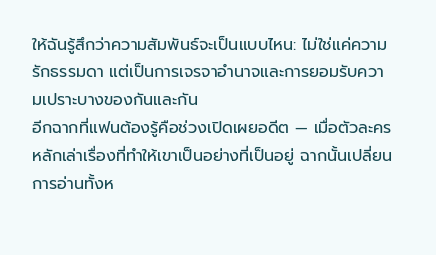ให้ฉันรู้สึกว่าความสัมพันธ์จะเป็นแบบไหน: ไม่ใช่แค่ความรักธรรมดา แต่เป็นการเจรจาอำนาจและการยอมรับความเปราะบางของกันและกัน
อีกฉากที่แฟนต้องรู้คือช่วงเปิดเผยอดีต — เมื่อตัวละครหลักเล่าเรื่องที่ทำให้เขาเป็นอย่างที่เป็นอยู่ ฉากนั้นเปลี่ยนการอ่านทั้งห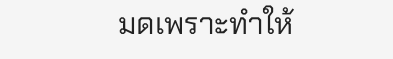มดเพราะทำให้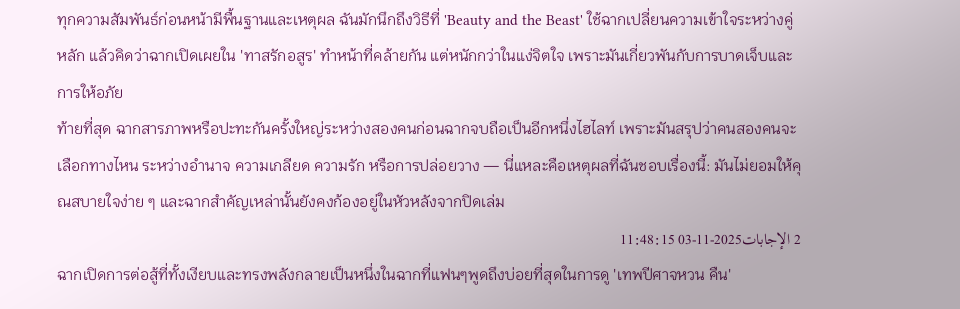ทุกความสัมพันธ์ก่อนหน้ามีพื้นฐานและเหตุผล ฉันมักนึกถึงวิธีที่ 'Beauty and the Beast' ใช้ฉากเปลี่ยนความเข้าใจระหว่างคู่หลัก แล้วคิดว่าฉากเปิดเผยใน 'ทาสรักอสูร' ทำหน้าที่คล้ายกัน แต่หนักกว่าในแง่จิตใจ เพราะมันเกี่ยวพันกับการบาดเจ็บและการให้อภัย
ท้ายที่สุด ฉากสารภาพหรือปะทะกันครั้งใหญ่ระหว่างสองคนก่อนฉากจบถือเป็นอีกหนึ่งไฮไลท์ เพราะมันสรุปว่าคนสองคนจะเลือกทางไหน ระหว่างอำนาจ ความเกลียด ความรัก หรือการปล่อยวาง — นี่แหละคือเหตุผลที่ฉันชอบเรื่องนี้: มันไม่ยอมให้คุณสบายใจง่าย ๆ และฉากสำคัญเหล่านั้นยังคงก้องอยู่ในหัวหลังจากปิดเล่ม
2 الإجابات2025-11-03 11:48:15
ฉากเปิดการต่อสู้ที่ทั้งเงียบและทรงพลังกลายเป็นหนึ่งในฉากที่แฟนๆพูดถึงบ่อยที่สุดในการดู 'เทพปีศาจหวน คืน'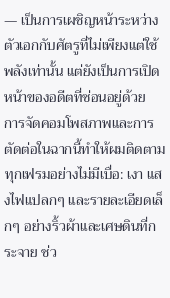— เป็นการเผชิญหน้าระหว่างตัวเอกกับศัตรูที่ไม่เพียงแต่ใช้พลังเท่านั้น แต่ยังเป็นการเปิดหน้าของอดีตที่ซ่อนอยู่ด้วย
การจัดคอมโพสภาพและการตัดต่อในฉากนี้ทำให้ผมติดตามทุกเฟรมอย่างไม่มีเบื่อ: เงา แสงไฟแปลกๆ และรายละเอียดเล็กๆ อย่างริ้วผ้าและเศษดินที่กระจาย ช่ว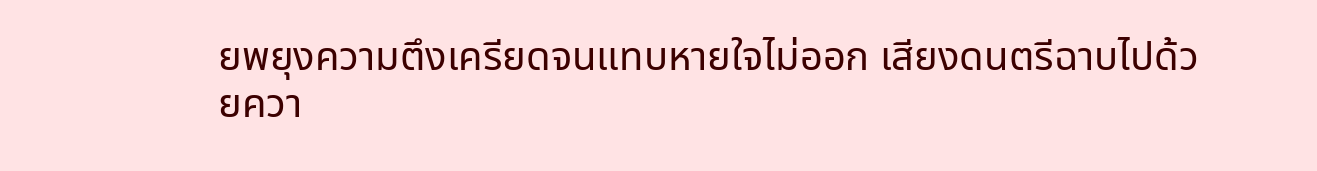ยพยุงความตึงเครียดจนแทบหายใจไม่ออก เสียงดนตรีฉาบไปด้วยควา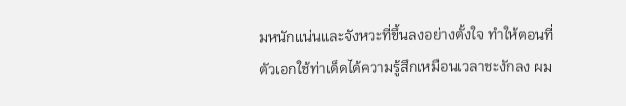มหนักแน่นและจังหวะที่ขึ้นลงอย่างตั้งใจ ทำให้ตอนที่ตัวเอกใช้ท่าเด็ดได้ความรู้สึกเหมือนเวลาชะงักลง ผม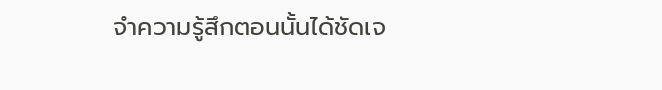จำความรู้สึกตอนนั้นได้ชัดเจ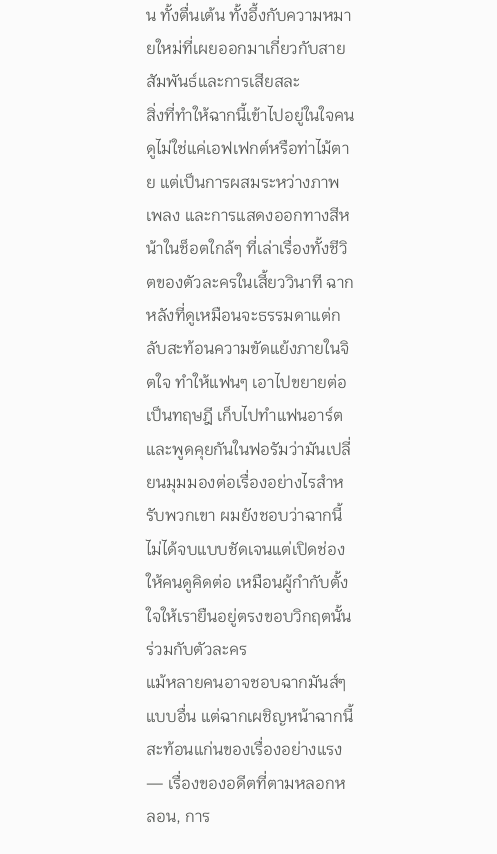น ทั้งตื่นเต้น ทั้งอึ้งกับความหมายใหม่ที่เผยออกมาเกี่ยวกับสายสัมพันธ์และการเสียสละ
สิ่งที่ทำให้ฉากนี้เข้าไปอยู่ในใจคนดูไม่ใช่แค่เอฟเฟกต์หรือท่าไม้ตาย แต่เป็นการผสมระหว่างภาพ เพลง และการแสดงออกทางสีหน้าในช็อตใกล้ๆ ที่เล่าเรื่องทั้งชีวิตของตัวละครในเสี้ยววินาที ฉากหลังที่ดูเหมือนจะธรรมดาแต่กลับสะท้อนความขัดแย้งภายในจิตใจ ทำให้แฟนๆ เอาไปขยายต่อเป็นทฤษฎี เก็บไปทำแฟนอาร์ต และพูดคุยกันในฟอรัมว่ามันเปลี่ยนมุมมองต่อเรื่องอย่างไรสำหรับพวกเขา ผมยังชอบว่าฉากนี้ไม่ได้จบแบบชัดเจนแต่เปิดช่องให้คนดูคิดต่อ เหมือนผู้กำกับตั้งใจให้เรายืนอยู่ตรงขอบวิกฤตนั้นร่วมกับตัวละคร
แม้หลายคนอาจชอบฉากมันส์ๆ แบบอื่น แต่ฉากเผชิญหน้าฉากนี้สะท้อนแก่นของเรื่องอย่างแรง — เรื่องของอดีตที่ตามหลอกหลอน, การ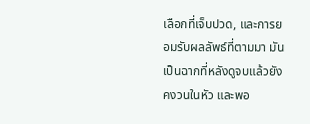เลือกที่เจ็บปวด, และการยอมรับผลลัพธ์ที่ตามมา มันเป็นฉากที่หลังดูจบแล้วยังคงวนในหัว และพอ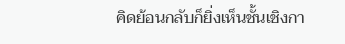คิดย้อนกลับก็ยิ่งเห็นชั้นเชิงกา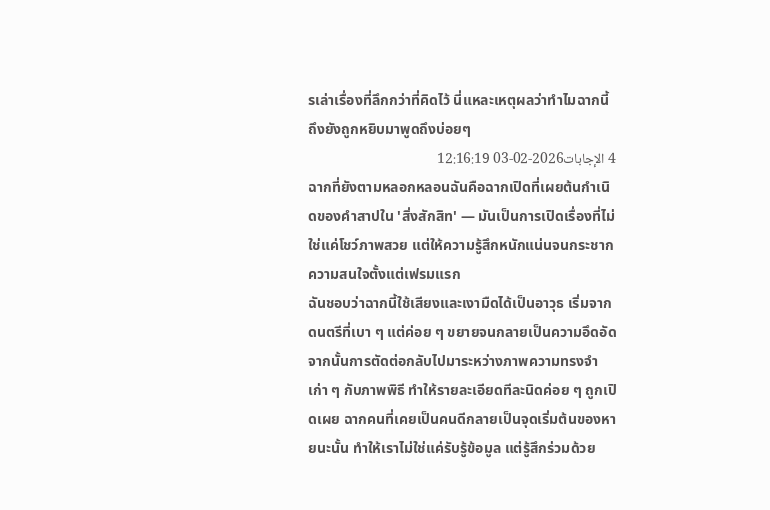รเล่าเรื่องที่ลึกกว่าที่คิดไว้ นี่แหละเหตุผลว่าทำไมฉากนี้ถึงยังถูกหยิบมาพูดถึงบ่อยๆ
4 الإجابات2026-02-03 12:16:19
ฉากที่ยังตามหลอกหลอนฉันคือฉากเปิดที่เผยต้นกำเนิดของคำสาปใน 'สิ่งสักสิท' — มันเป็นการเปิดเรื่องที่ไม่ใช่แค่โชว์ภาพสวย แต่ให้ความรู้สึกหนักแน่นจนกระชากความสนใจตั้งแต่เฟรมแรก
ฉันชอบว่าฉากนี้ใช้เสียงและเงามืดได้เป็นอาวุธ เริ่มจากดนตรีที่เบา ๆ แต่ค่อย ๆ ขยายจนกลายเป็นความอึดอัด จากนั้นการตัดต่อกลับไปมาระหว่างภาพความทรงจำเก่า ๆ กับภาพพิธี ทำให้รายละเอียดทีละนิดค่อย ๆ ถูกเปิดเผย ฉากคนที่เคยเป็นคนดีกลายเป็นจุดเริ่มต้นของหายนะนั้น ทำให้เราไม่ใช่แค่รับรู้ข้อมูล แต่รู้สึกร่วมด้วย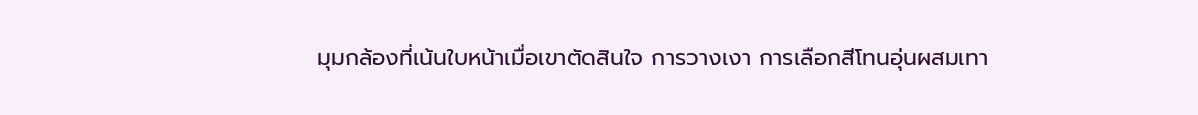มุมกล้องที่เน้นใบหน้าเมื่อเขาตัดสินใจ การวางเงา การเลือกสีโทนอุ่นผสมเทา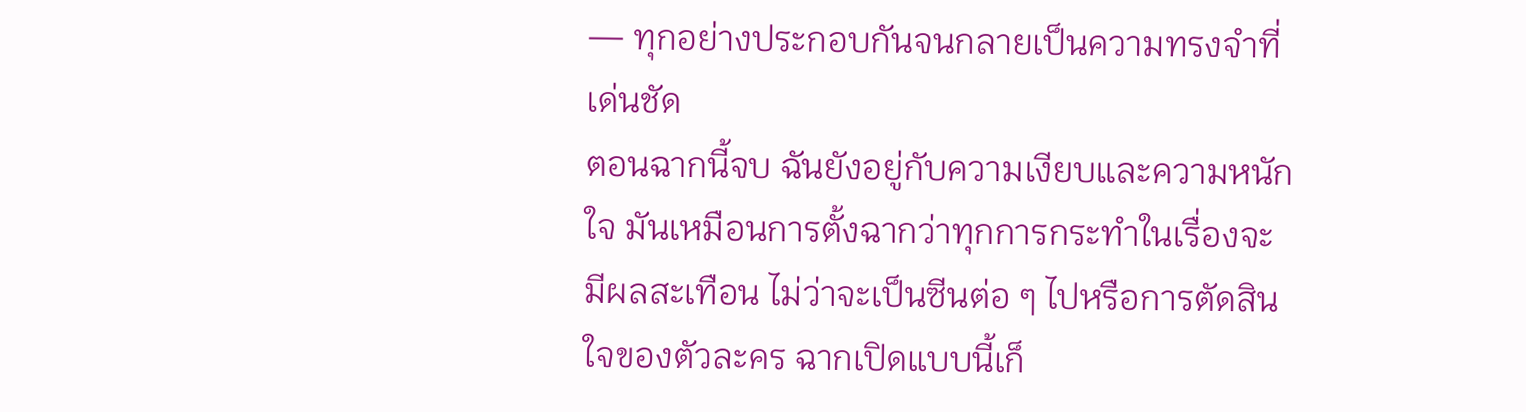— ทุกอย่างประกอบกันจนกลายเป็นความทรงจำที่เด่นชัด
ตอนฉากนี้จบ ฉันยังอยู่กับความเงียบและความหนักใจ มันเหมือนการตั้งฉากว่าทุกการกระทำในเรื่องจะมีผลสะเทือน ไม่ว่าจะเป็นซีนต่อ ๆ ไปหรือการตัดสินใจของตัวละคร ฉากเปิดแบบนี้เก็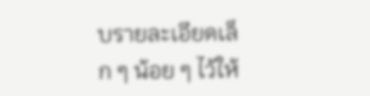บรายละเอียดเล็ก ๆ น้อย ๆ ไว้ให้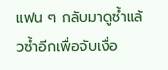แฟน ๆ กลับมาดูซ้ำแล้วซ้ำอีกเพื่อจับเงื่อ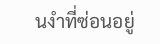นงำที่ซ่อนอยู่